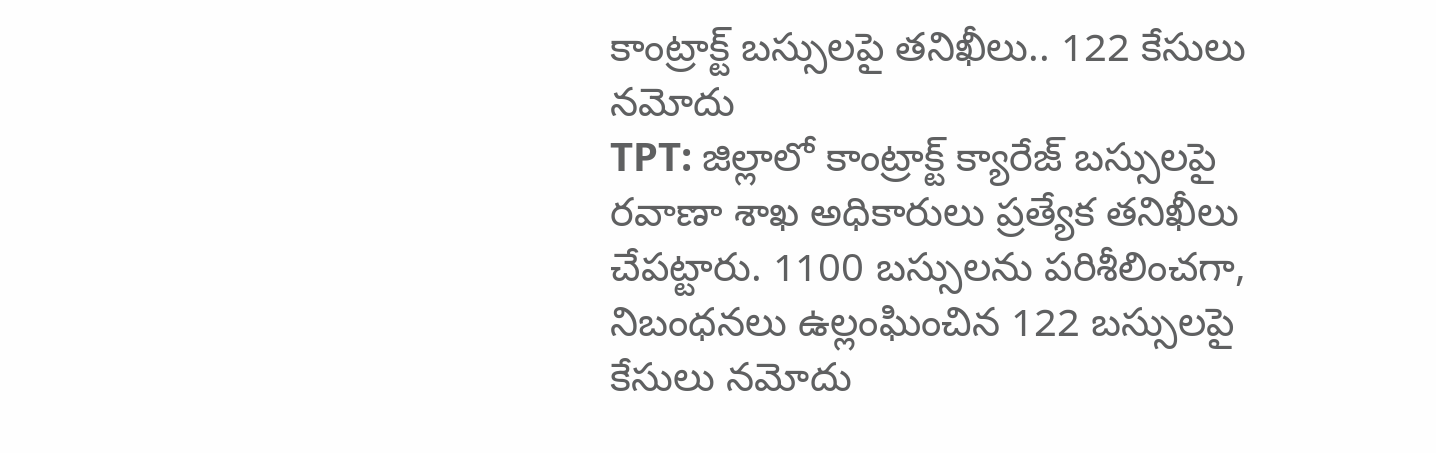కాంట్రాక్ట్ బస్సులపై తనిఖీలు.. 122 కేసులు నమోదు
TPT: జిల్లాలో కాంట్రాక్ట్ క్యారేజ్ బస్సులపై రవాణా శాఖ అధికారులు ప్రత్యేక తనిఖీలు చేపట్టారు. 1100 బస్సులను పరిశీలించగా, నిబంధనలు ఉల్లంఘించిన 122 బస్సులపై కేసులు నమోదు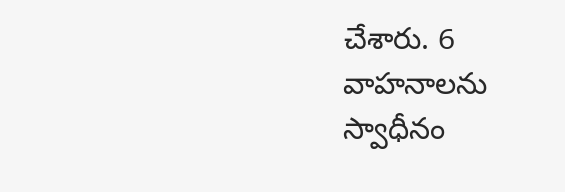చేశారు. 6 వాహనాలను స్వాధీనం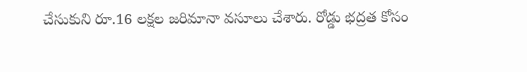చేసుకుని రూ.16 లక్షల జరిమానా వసూలు చేశారు. రోడ్డు భద్రత కోసం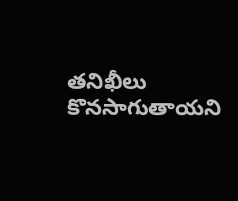తనిఖీలు కొనసాగుతాయని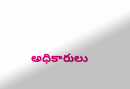అధికారులు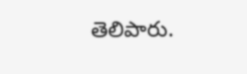తెలిపారు.